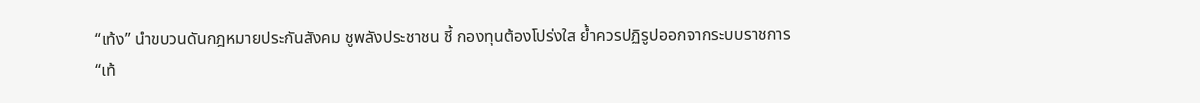“เท้ง” นำขบวนดันกฎหมายประกันสังคม ชูพลังประชาชน ชี้ กองทุนต้องโปร่งใส ย้ำควรปฏิรูปออกจากระบบราชการ
“เท้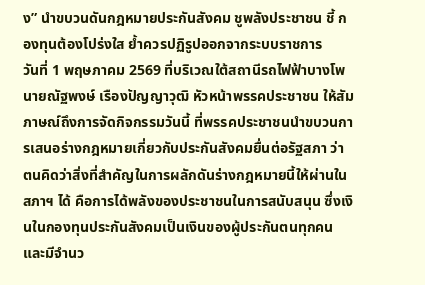ง” นำขบวนดันกฎหมายประกันสังคม ชูพลังประชาชน ชี้ กองทุนต้องโปร่งใส ย้ำควรปฏิรูปออกจากระบบราชการ
วันที่ 1 พฤษภาคม 2569 ที่บริเวณใต้สถานีรถไฟฟ้าบางโพ นายณัฐพงษ์ เรืองปัญญาวุฒิ หัวหน้าพรรคประชาชน ให้สัมภาษณ์ถึงการจัดกิจกรรมวันนี้ ที่พรรคประชาชนนำขบวนการเสนอร่างกฎหมายเกี่ยวกับประกันสังคมยื่นต่อรัฐสภา ว่า ตนคิดว่าสิ่งที่สำคัญในการผลักดันร่างกฎหมายนี้ให้ผ่านในสภาฯ ได้ คือการได้พลังของประชาชนในการสนับสนุน ซึ่งเงินในกองทุนประกันสังคมเป็นเงินของผู้ประกันตนทุกคน และมีจำนว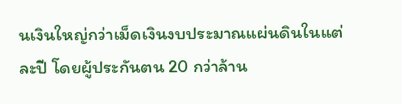นเงินใหญ่กว่าเม็ดเงินงบประมาณแผ่นดินในแต่ละปี โดยผู้ประกันตน 20 กว่าล้าน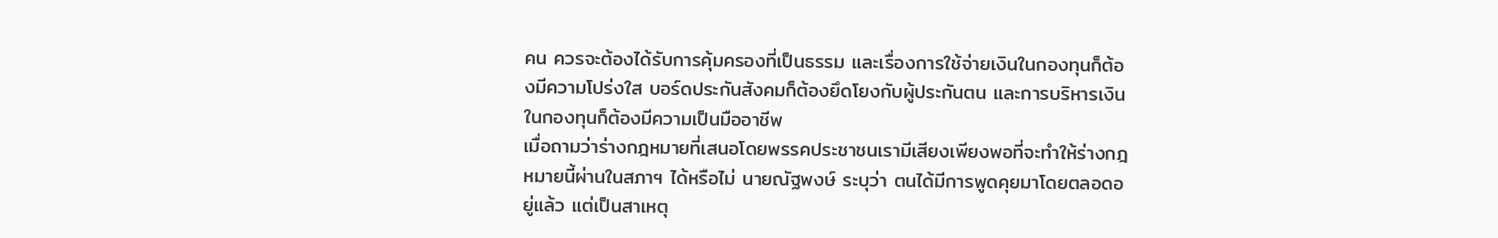คน ควรจะต้องได้รับการคุ้มครองที่เป็นธรรม และเรื่องการใช้จ่ายเงินในกองทุนก็ต้องมีความโปร่งใส บอร์ดประกันสังคมก็ต้องยึดโยงกับผู้ประกันตน และการบริหารเงินในกองทุนก็ต้องมีความเป็นมืออาชีพ
เมื่อถามว่าร่างกฎหมายที่เสนอโดยพรรคประชาชนเรามีเสียงเพียงพอที่จะทำให้ร่างกฎหมายนี้ผ่านในสภาฯ ได้หรือไม่ นายณัฐพงษ์ ระบุว่า ตนได้มีการพูดคุยมาโดยตลอดอยู่แล้ว แต่เป็นสาเหตุ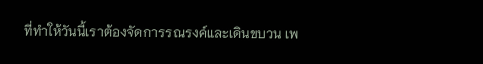ที่ทำให้วันนี้เราต้องจัดการรณรงค์และเดินขบวน เพ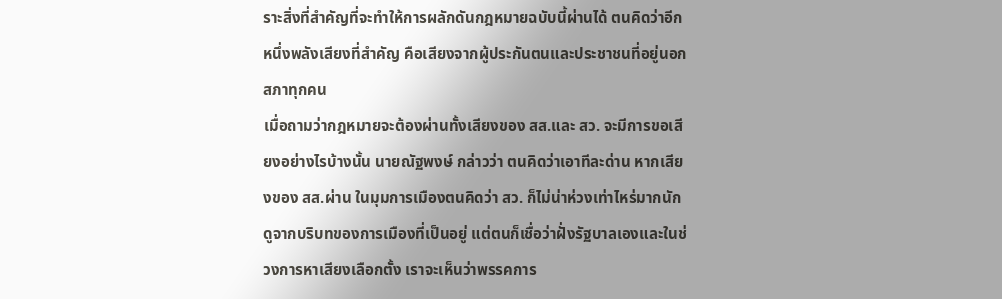ราะสิ่งที่สำคัญที่จะทำให้การผลักดันกฎหมายฉบับนี้ผ่านได้ ตนคิดว่าอีกหนึ่งพลังเสียงที่สำคัญ คือเสียงจากผู้ประกันตนและประชาชนที่อยู่นอกสภาทุกคน
เมื่อถามว่ากฎหมายจะต้องผ่านทั้งเสียงของ สส.และ สว. จะมีการขอเสียงอย่างไรบ้างนั้น นายณัฐพงษ์ กล่าวว่า ตนคิดว่าเอาทีละด่าน หากเสียงของ สส.ผ่าน ในมุมการเมืองตนคิดว่า สว. ก็ไม่น่าห่วงเท่าไหร่มากนัก ดูจากบริบทของการเมืองที่เป็นอยู่ แต่ตนก็เชื่อว่าฝั่งรัฐบาลเองและในช่วงการหาเสียงเลือกตั้ง เราจะเห็นว่าพรรคการ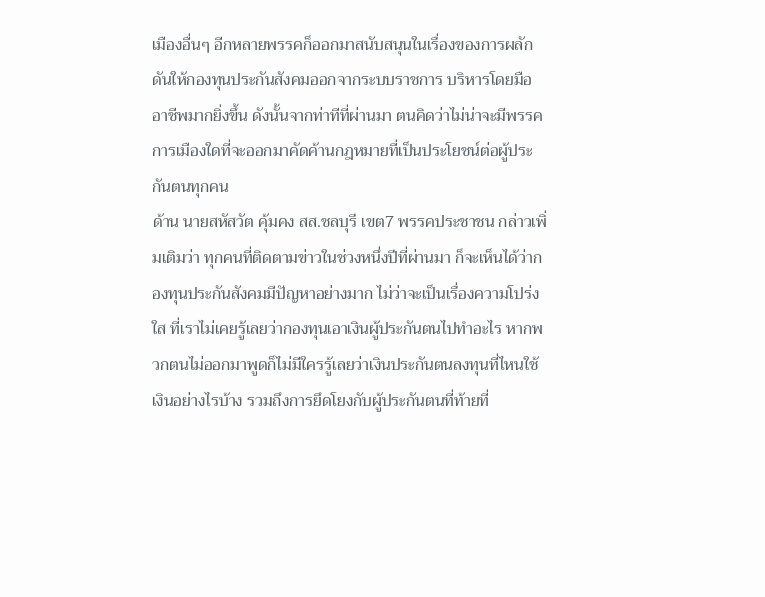เมืองอื่นๆ อีกหลายพรรคก็ออกมาสนับสนุนในเรื่องของการผลักดันให้กองทุนประกันสังคมออกจากระบบราชการ บริหารโดยมืออาชีพมากยิ่งขึ้น ดังนั้นจากท่าทีที่ผ่านมา ตนคิดว่าไม่น่าจะมีพรรคการเมืองใดที่จะออกมาคัดค้านกฎหมายที่เป็นประโยชน์ต่อผู้ประกันตนทุกคน
ด้าน นายสหัสวัต คุ้มคง สส.ชลบุรี เขต7 พรรคประชาชน กล่าวเพิ่มเติมว่า ทุกคนที่ติดตามข่าวในช่วงหนึ่งปีที่ผ่านมา ก็จะเห็นได้ว่ากองทุนประกันสังคมมีปัญหาอย่างมาก ไม่ว่าจะเป็นเรื่องความโปร่งใส ที่เราไม่เคยรู้เลยว่ากองทุนเอาเงินผู้ประกันตนไปทำอะไร หากพวกตนไม่ออกมาพูดก็ไม่มีใครรู้เลยว่าเงินประกันตนลงทุนที่ไหนใช้เงินอย่างไรบ้าง รวมถึงการยึดโยงกับผู้ประกันตนที่ท้ายที่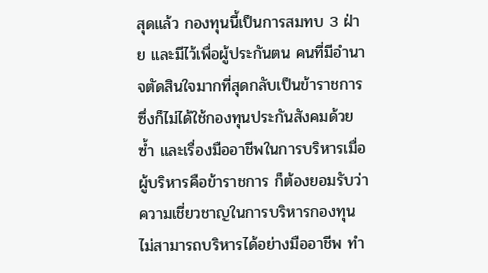สุดแล้ว กองทุนนี้เป็นการสมทบ 3 ฝ่าย และมีไว้เพื่อผู้ประกันตน คนที่มีอำนาจตัดสินใจมากที่สุดกลับเป็นข้าราชการ ซึ่งก็ไม่ได้ใช้กองทุนประกันสังคมด้วยซ้ำ และเรื่องมืออาชีพในการบริหารเมื่อผู้บริหารคือข้าราชการ ก็ต้องยอมรับว่าความเชี่ยวชาญในการบริหารกองทุนไม่สามารถบริหารได้อย่างมืออาชีพ ทำ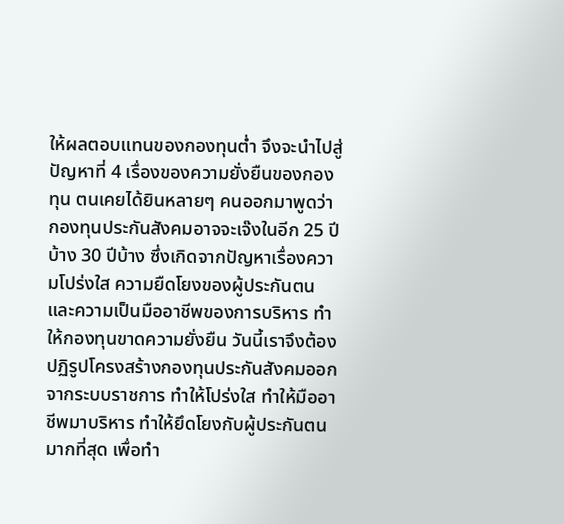ให้ผลตอบแทนของกองทุนต่ำ จึงจะนำไปสู่ปัญหาที่ 4 เรื่องของความยั่งยืนของกองทุน ตนเคยได้ยินหลายๆ คนออกมาพูดว่า กองทุนประกันสังคมอาจจะเจ๊งในอีก 25 ปีบ้าง 30 ปีบ้าง ซึ่งเกิดจากปัญหาเรื่องความโปร่งใส ความยืดโยงของผู้ประกันตน และความเป็นมืออาชีพของการบริหาร ทำให้กองทุนขาดความยั่งยืน วันนี้เราจึงต้องปฏิรูปโครงสร้างกองทุนประกันสังคมออกจากระบบราชการ ทำให้โปร่งใส ทำให้มืออาชีพมาบริหาร ทำให้ยึดโยงกับผู้ประกันตนมากที่สุด เพื่อทำ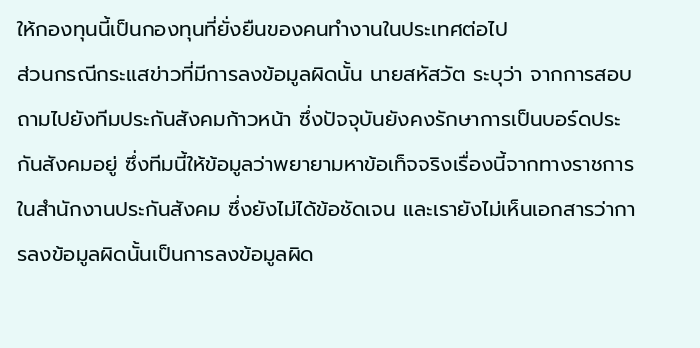ให้กองทุนนี้เป็นกองทุนที่ยั่งยืนของคนทำงานในประเทศต่อไป
ส่วนกรณีกระแสข่าวที่มีการลงข้อมูลผิดนั้น นายสหัสวัต ระบุว่า จากการสอบถามไปยังทีมประกันสังคมก้าวหน้า ซึ่งปัจจุบันยังคงรักษาการเป็นบอร์ดประกันสังคมอยู่ ซึ่งทีมนี้ให้ข้อมูลว่าพยายามหาข้อเท็จจริงเรื่องนี้จากทางราชการในสำนักงานประกันสังคม ซึ่งยังไม่ได้ข้อชัดเจน และเรายังไม่เห็นเอกสารว่าการลงข้อมูลผิดนั้นเป็นการลงข้อมูลผิด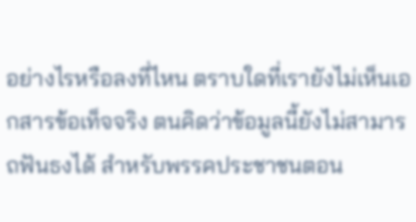อย่างไรหรือลงที่ไหน ตราบใดที่เรายังไม่เห็นเอกสารข้อเท็จจริง ตนคิดว่าข้อมูลนี้ยังไม่สามารถฟันธงได้ สำหรับพรรคประชาชนตอน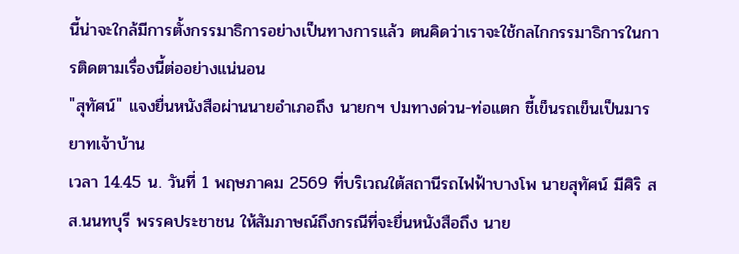นี้น่าจะใกล้มีการตั้งกรรมาธิการอย่างเป็นทางการแล้ว ตนคิดว่าเราจะใช้กลไกกรรมาธิการในการติดตามเรื่องนี้ต่ออย่างแน่นอน
"สุทัศน์" แจงยื่นหนังสือผ่านนายอำเภอถึง นายกฯ ปมทางด่วน-ท่อแตก ชี้เข็นรถเข็นเป็นมารยาทเจ้าบ้าน
เวลา 14.45 น. วันที่ 1 พฤษภาคม 2569 ที่บริเวณใต้สถานีรถไฟฟ้าบางโพ นายสุทัศน์ มีศิริ สส.นนทบุรี พรรคประชาชน ให้สัมภาษณ์ถึงกรณีที่จะยื่นหนังสือถึง นาย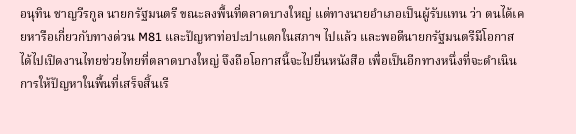อนุทิน ชาญวีรกูล นายกรัฐมนตรี ขณะลงพื้นที่ตลาดบางใหญ่ แต่ทางนายอำเภอเป็นผู้รับแทน ว่า ตนได้เคยหารือเกี่ยวกับทางด่วน M81 และปัญหาท่อปะปาแตกในสภาฯ ไปแล้ว และพอดีนายกรัฐมนตรีมีโอกาสได้ไปเปิดงานไทยช่วยไทยที่ตลาดบางใหญ่ จึงถือโอกาสนี้จะไปยื่นหนังสือ เพื่อเป็นอีกทางหนึ่งที่จะดำเนินการให้ปัญหาในพื้นที่เสร็จสิ้นเรี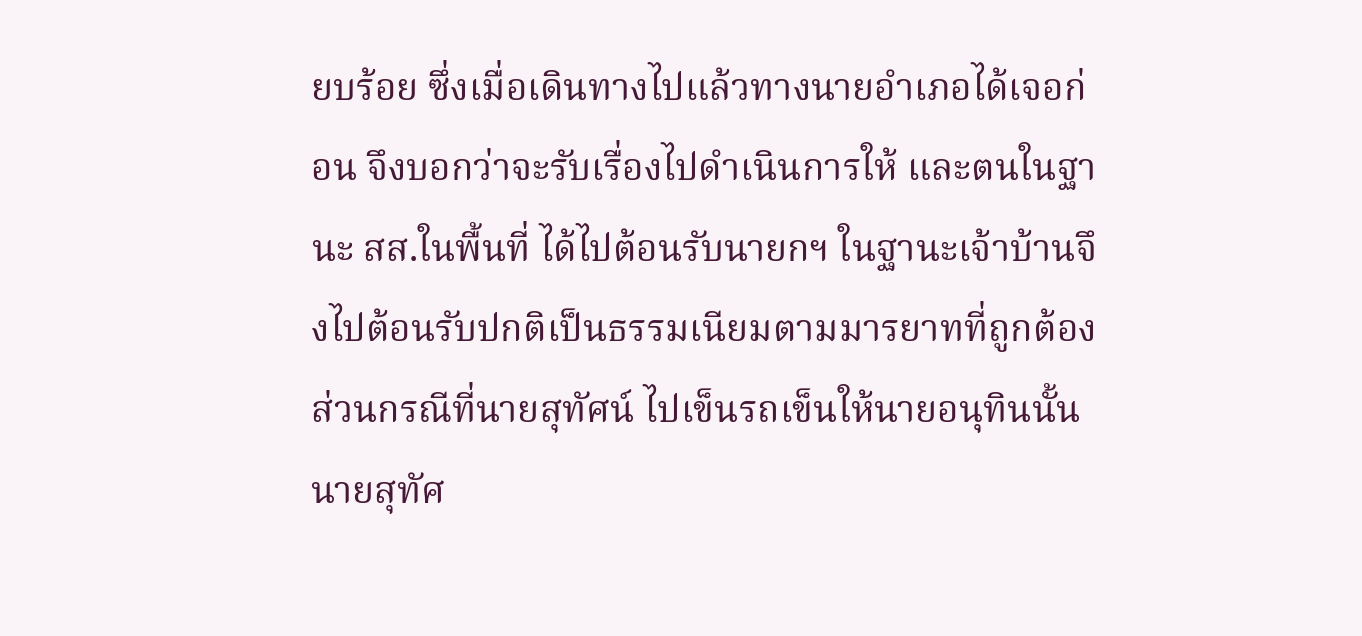ยบร้อย ซึ่งเมื่อเดินทางไปแล้วทางนายอำเภอได้เจอก่อน จึงบอกว่าจะรับเรื่องไปดำเนินการให้ และตนในฐานะ สส.ในพื้นที่ ได้ไปต้อนรับนายกฯ ในฐานะเจ้าบ้านจึงไปต้อนรับปกติเป็นธรรมเนียมตามมารยาทที่ถูกต้อง
ส่วนกรณีที่นายสุทัศน์ ไปเข็นรถเข็นให้นายอนุทินนั้น นายสุทัศ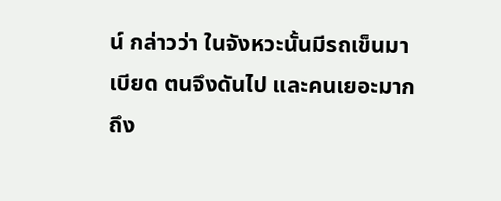น์ กล่าวว่า ในจังหวะนั้นมีรถเข็นมาเบียด ตนจึงดันไป และคนเยอะมาก ถึง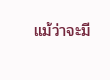แม้ว่าจะมี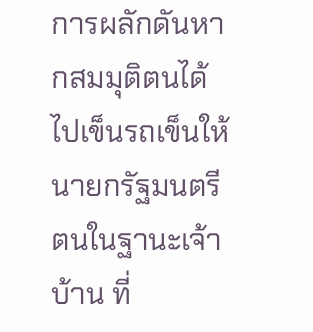การผลักดันหากสมมุติตนได้ไปเข็นรถเข็นให้นายกรัฐมนตรี ตนในฐานะเจ้าบ้าน ที่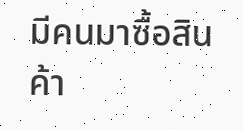มีคนมาซื้อสินค้า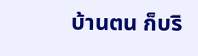บ้านตน ก็บริ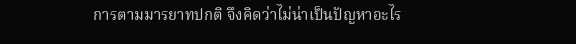การตามมารยาทปกติ จึงคิดว่าไม่น่าเป็นปัญหาอะไร